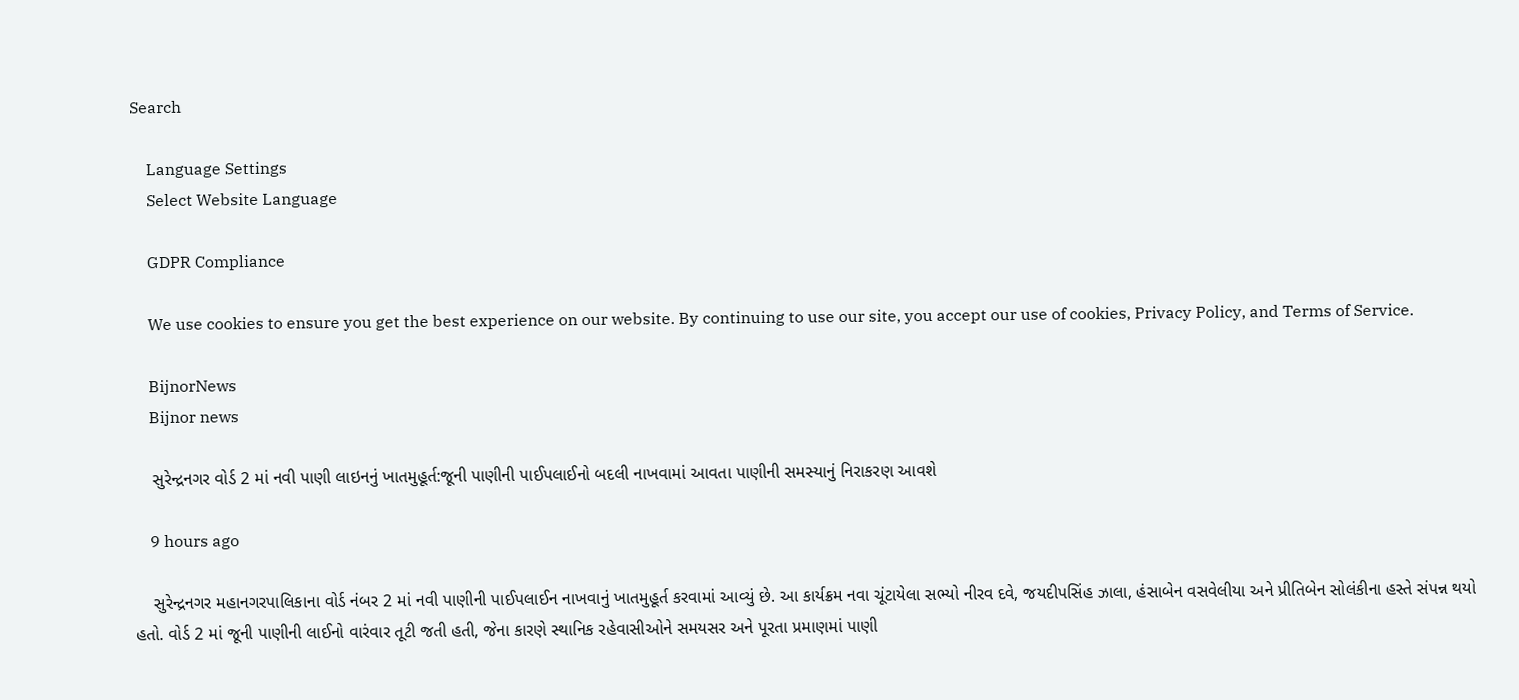Search

    Language Settings
    Select Website Language

    GDPR Compliance

    We use cookies to ensure you get the best experience on our website. By continuing to use our site, you accept our use of cookies, Privacy Policy, and Terms of Service.

    BijnorNews
    Bijnor news

    સુરેન્દ્રનગર વોર્ડ 2 માં નવી પાણી લાઇનનું ખાતમુહૂર્ત:જૂની પાણીની પાઈપલાઈનો બદલી નાખવામાં આવતા પાણીની સમસ્યાનું નિરાકરણ આવશે

    9 hours ago

    સુરેન્દ્રનગર મહાનગરપાલિકાના વોર્ડ નંબર 2 માં નવી પાણીની પાઈપલાઈન નાખવાનું ખાતમુહૂર્ત કરવામાં આવ્યું છે. આ કાર્યક્રમ નવા ચૂંટાયેલા સભ્યો નીરવ દવે, જયદીપસિંહ ઝાલા, હંસાબેન વસવેલીયા અને પ્રીતિબેન સોલંકીના હસ્તે સંપન્ન થયો હતો. વોર્ડ 2 માં જૂની પાણીની લાઈનો વારંવાર તૂટી જતી હતી, જેના કારણે સ્થાનિક રહેવાસીઓને સમયસર અને પૂરતા પ્રમાણમાં પાણી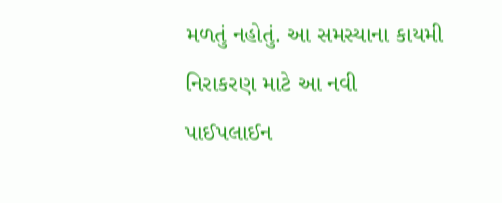મળતું નહોતું. આ સમસ્યાના કાયમી નિરાકરણ માટે આ નવી પાઈપલાઈન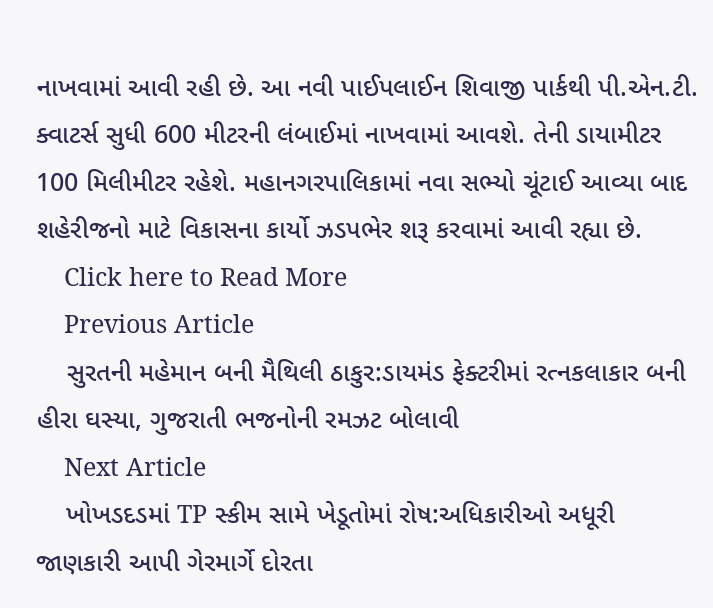નાખવામાં આવી રહી છે. આ નવી પાઈપલાઈન શિવાજી પાર્કથી પી.એન.ટી. ક્વાટર્સ સુધી 600 મીટરની લંબાઈમાં નાખવામાં આવશે. તેની ડાયામીટર 100 મિલીમીટર રહેશે. મહાનગરપાલિકામાં નવા સભ્યો ચૂંટાઈ આવ્યા બાદ શહેરીજનો માટે વિકાસના કાર્યો ઝડપભેર શરૂ કરવામાં આવી રહ્યા છે.
    Click here to Read More
    Previous Article
    સુરતની મહેમાન બની મૈથિલી ઠાકુર:ડાયમંડ ફેક્ટરીમાં રત્નકલાકાર બની હીરા ઘસ્યા, ગુજરાતી ભજનોની રમઝટ બોલાવી
    Next Article
    ખોખડદડમાં TP સ્કીમ સામે ખેડૂતોમાં રોષ:અધિકારીઓ અધૂરી જાણકારી આપી ગેરમાર્ગે દોરતા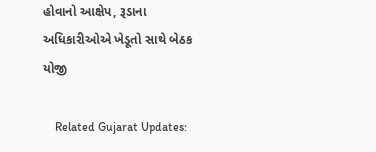હોવાનો આક્ષેપ, રૂડાના અધિકારીઓએ ખેડૂતો સાથે બેઠક યોજી

    Related Gujarat Updates: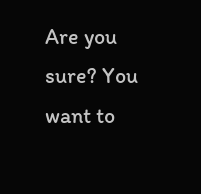Are you sure? You want to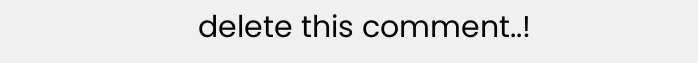delete this comment..!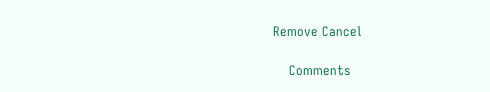Remove Cancel

    Comments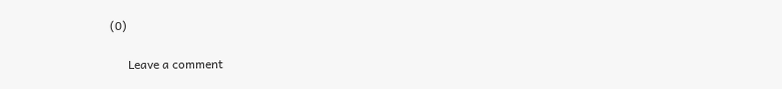(0)

      Leave a comment